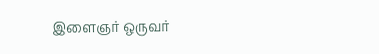இளைஞர் ஒருவர்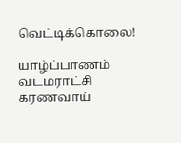வெட்டிக்கொலை!

யாழ்ப்பாணம் வடமராட்சி கரணவாய்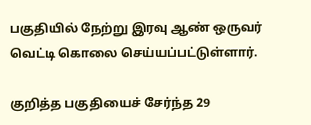பகுதியில் நேற்று இரவு ஆண் ஒருவர் வெட்டி கொலை செய்யப்பட்டுள்ளார்.

குறித்த பகுதியைச் சேர்ந்த 29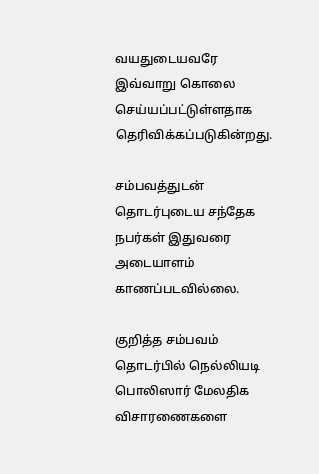வயதுடையவரே இவ்வாறு கொலை செய்யப்பட்டுள்ளதாக தெரிவிக்கப்படுகின்றது.

சம்பவத்துடன் தொடர்புடைய சந்தேக நபர்கள் இதுவரை அடையாளம் காணப்படவில்லை.

குறித்த சம்பவம் தொடர்பில் நெல்லியடி பொலிஸார் மேலதிக விசாரணைகளை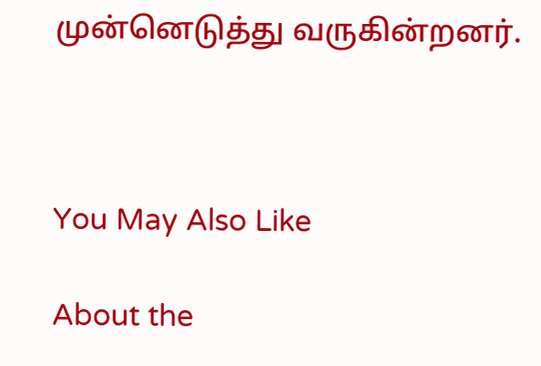முன்னெடுத்து வருகின்றனர்.



You May Also Like

About the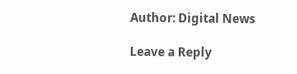Author: Digital News

Leave a Reply